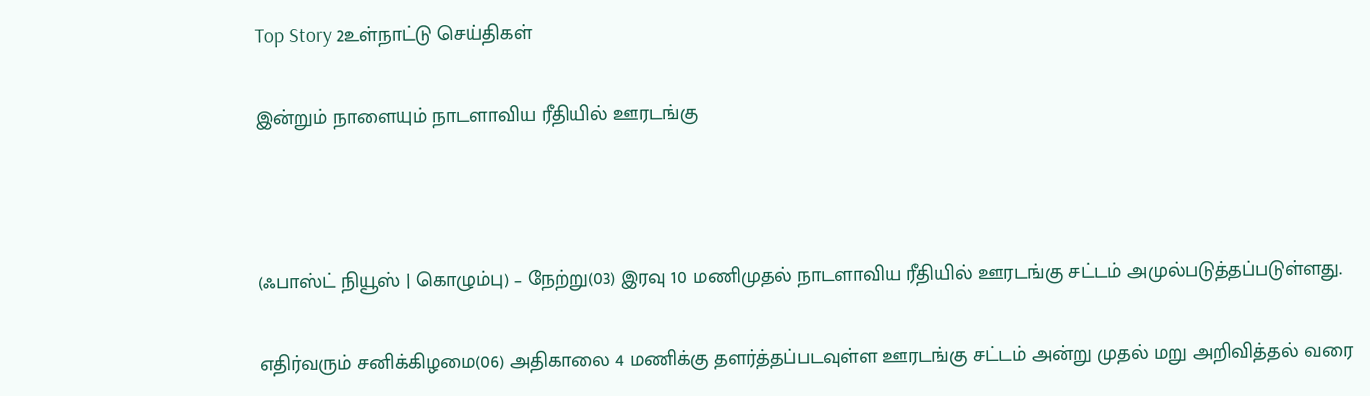Top Story 2உள்நாட்டு செய்திகள்

இன்றும் நாளையும் நாடளாவிய ரீதியில் ஊரடங்கு



(ஃபாஸ்ட் நியூஸ் | கொழும்பு) – நேற்று(03) இரவு 10 மணிமுதல் நாடளாவிய ரீதியில் ஊரடங்கு சட்டம் அமுல்படுத்தப்படுள்ளது.

எதிர்வரும் சனிக்கிழமை(06) அதிகாலை 4 மணிக்கு தளர்த்தப்படவுள்ள ஊரடங்கு சட்டம் அன்று முதல் மறு அறிவித்தல் வரை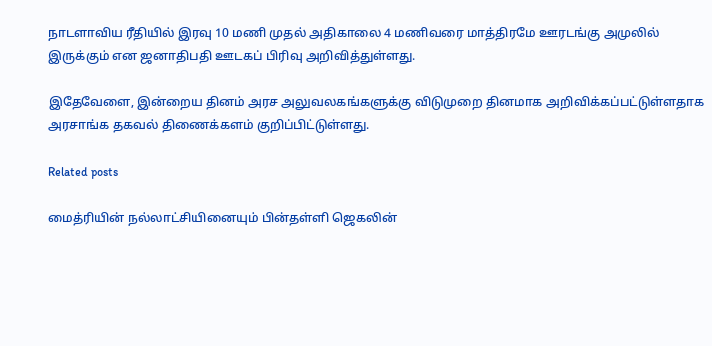நாடளாவிய ரீதியில் இரவு 10 மணி முதல் அதிகாலை 4 மணிவரை மாத்திரமே ஊரடங்கு அமுலில் இருக்கும் என ஜனாதிபதி ஊடகப் பிரிவு அறிவித்துள்ளது.

இதேவேளை, இன்றைய தினம் அரச அலுவலகங்களுக்கு விடுமுறை தினமாக அறிவிக்கப்பட்டுள்ளதாக அரசாங்க தகவல் திணைக்களம் குறிப்பிட்டுள்ளது.

Related posts

மைத்ரியின் நல்லாட்சியினையும் பின்தள்ளி ஜெகலின்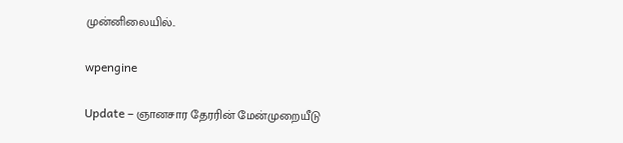முன்னிலையில்..

wpengine

Update – ஞானசார தேரரின் மேன்முறையீடு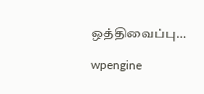ஒத்திவைப்பு…

wpengine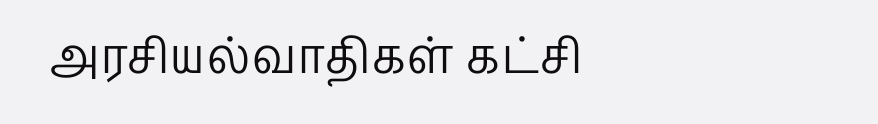அரசியல்வாதிகள் கட்சி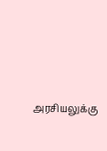அரசியலுக்கு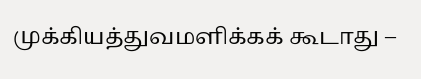முக்கியத்துவமளிக்கக் கூடாது –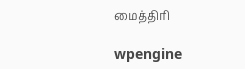மைத்திரி

wpengine